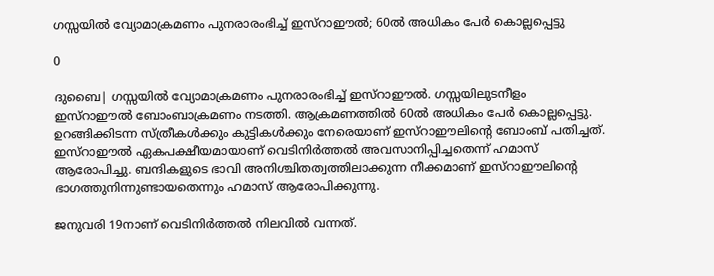ഗസ്സയില്‍ വ്യോമാക്രമണം പുനരാരംഭിച്ച് ഇസ്‌റാഈല്‍; 60ല്‍ അധികം പേര്‍ കൊല്ലപ്പെട്ടു

0

ദുബൈ| ഗസ്സയില്‍ വ്യോമാക്രമണം പുനരാരംഭിച്ച് ഇസ്‌റാഈല്‍. ഗസ്സയിലുടനീളം ഇസ്‌റാഈല്‍ ബോംബാക്രമണം നടത്തി. ആക്രമണത്തില്‍ 60ല്‍ അധികം പേര്‍ കൊല്ലപ്പെട്ടു. ഉറങ്ങിക്കിടന്ന സ്ത്രീകള്‍ക്കും കുട്ടികള്‍ക്കും നേരെയാണ് ഇസ്‌റാഈലിന്റെ ബോംബ് പതിച്ചത്. ഇസ്‌റാഈല്‍ ഏകപക്ഷീയമായാണ് വെടിനിര്‍ത്തല്‍ അവസാനിപ്പിച്ചതെന്ന് ഹമാസ് ആരോപിച്ചു. ബന്ദികളുടെ ഭാവി അനിശ്ചിതത്വത്തിലാക്കുന്ന നീക്കമാണ് ഇസ്‌റാഈലിന്റെ ഭാഗത്തുനിന്നുണ്ടായതെന്നും ഹമാസ് ആരോപിക്കുന്നു.

ജനുവരി 19നാണ് വെടിനിര്‍ത്തല്‍ നിലവില്‍ വന്നത്.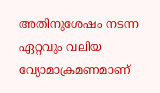അതിനുശേഷം നടന്ന ഏറ്റവും വലിയ വ്യോമാക്രമണമാണ്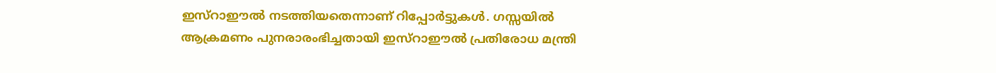ഇസ്‌റാഈല്‍ നടത്തിയതെന്നാണ് റിപ്പോര്‍ട്ടുകള്‍. ഗസ്സയില്‍ ആക്രമണം പുനരാരംഭിച്ചതായി ഇസ്‌റാഈല്‍ പ്രതിരോധ മന്ത്രി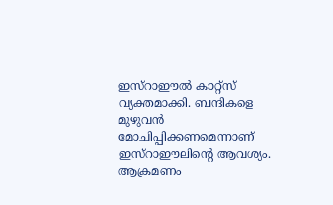ഇസ്‌റാഈല്‍ കാറ്റ്സ് വ്യക്തമാക്കി. ബന്ദികളെ മുഴുവന്‍ മോചിപ്പിക്കണമെന്നാണ് ഇസ്‌റാഈലിന്റെ ആവശ്യം. ആക്രമണം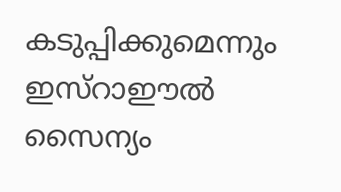കടുപ്പിക്കുമെന്നും ഇസ്‌റാഈല്‍ സൈന്യം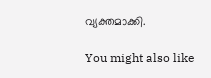വ്യക്തമാക്കി.

You might also like